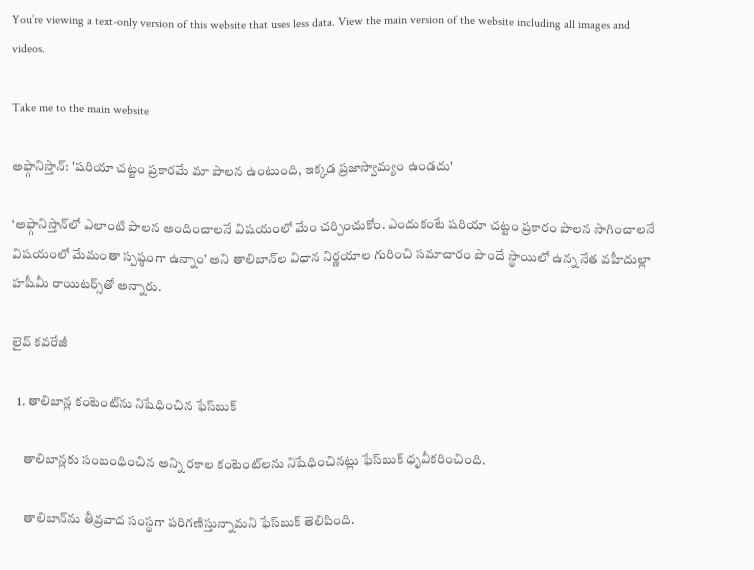You’re viewing a text-only version of this website that uses less data. View the main version of the website including all images and videos.

Take me to the main website

అఫ్గానిస్తాన్: 'షరియా చట్టం ప్రకారమే మా పాలన ఉంటుంది, ఇక్కడ ప్రజాస్వామ్యం ఉండదు'

‘అఫ్గానిస్తాన్‌లో ఎలాంటి పాలన అందించాలనే విషయంలో మేం చర్చించుకోం. ఎందుకంటే షరియా చట్టం ప్రకారం పాలన సాగించాలనే విషయంలో మేమంతా స్పష్ఠంగా ఉన్నాం’ అని తాలిబాన్‌ల విధాన నిర్ణయాల గురించి సమాచారం పొందే స్థాయిలో ఉన్న నేత వహీదుల్లా హషీమీ రాయిటర్స్‌తో అన్నారు.

లైవ్ కవరేజీ

  1. తాలిబాన్ల కంటెంట్‌ను నిషేధించిన ఫేస్‌బుక్

    తాలిబాన్లకు సంబంధించిన అన్ని రకాల కంటెంట్‌లను నిషేధించినట్లు ఫేస్‌బుక్ ధృవీకరించింది.

    తాలిబాన్‌ను తీవ్రవాద సంస్థగా పరిగణిస్తున్నామని ఫేస్‌బుక్ తెలిపింది.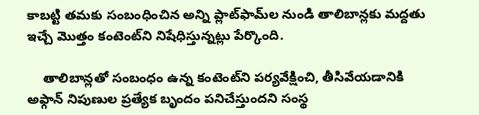కాబట్టి తమకు సంబంధించిన అన్ని ప్లాట్‌ఫామ్‌ల నుండి తాలిబాన్లకు మద్దతు ఇచ్చే మొత్తం కంటెంట్‌ని నిషేధిస్తున్నట్లు పేర్కొంది.

    తాలిబాన్లతో సంబంధం ఉన్న కంటెంట్‌ని పర్యవేక్షించి, తీసివేయడానికి అఫ్గాన్ నిపుణుల ప్రత్యేక బృందం పనిచేస్తుందని సంస్థ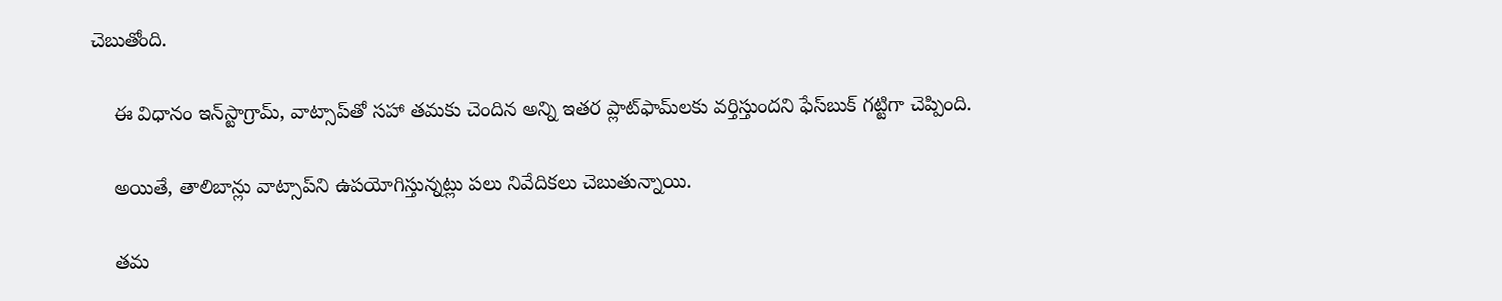చెబుతోంది.

    ఈ విధానం ఇన్‌స్టాగ్రామ్, వాట్సాప్‌తో సహా తమకు చెందిన అన్ని ఇతర ప్లాట్‌ఫామ్‌లకు వర్తిస్తుందని ఫేస్‌బుక్ గట్టిగా చెప్పింది.

    అయితే, తాలిబాన్లు వాట్సాప్‌ని ఉపయోగిస్తున్నట్లు పలు నివేదికలు చెబుతున్నాయి.

    తమ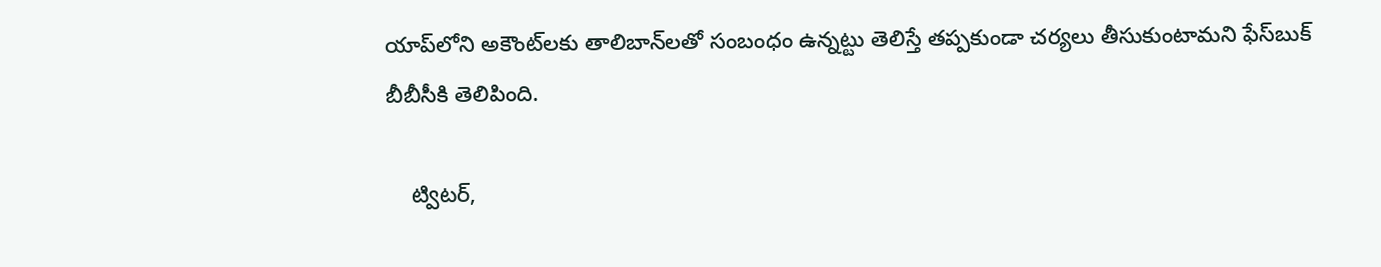యాప్‌లోని అకౌంట్‌లకు తాలిబాన్‌లతో సంబంధం ఉన్నట్టు తెలిస్తే తప్పకుండా చర్యలు తీసుకుంటామని ఫేస్‌బుక్ బీబీసీకి తెలిపింది.

    ట్విటర్,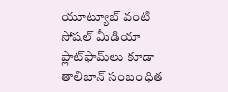యూట్యూబ్ వంటి సోషల్ మీడియా ప్లాట్‌ఫామ్‌లు కూడా తాలిబాన్ సంబంధిత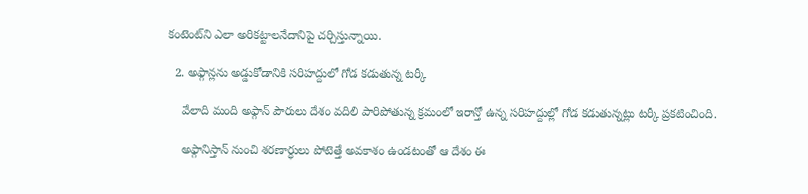కంటెంట్‌ని ఎలా అరికట్టాలనేదానిపై చర్చిస్తున్నాయి.

  2. అఫ్గాన్లను అడ్డుకోడానికి సరిహద్దులో గోడ కడుతున్న టర్కీ

    వేలాది మంది అఫ్గాన్ పౌరులు దేశం వదిలి పారిపోతున్న క్రమంలో ఇరాన్తో ఉన్న సరిహద్దుల్లో గోడ కడుతున్నట్లు టర్కీ ప్రకటించింది.

    అఫ్గానిస్తాన్ నుంచి శరణార్ధులు పోటెత్తే అవకాశం ఉండటంతో ఆ దేశం ఈ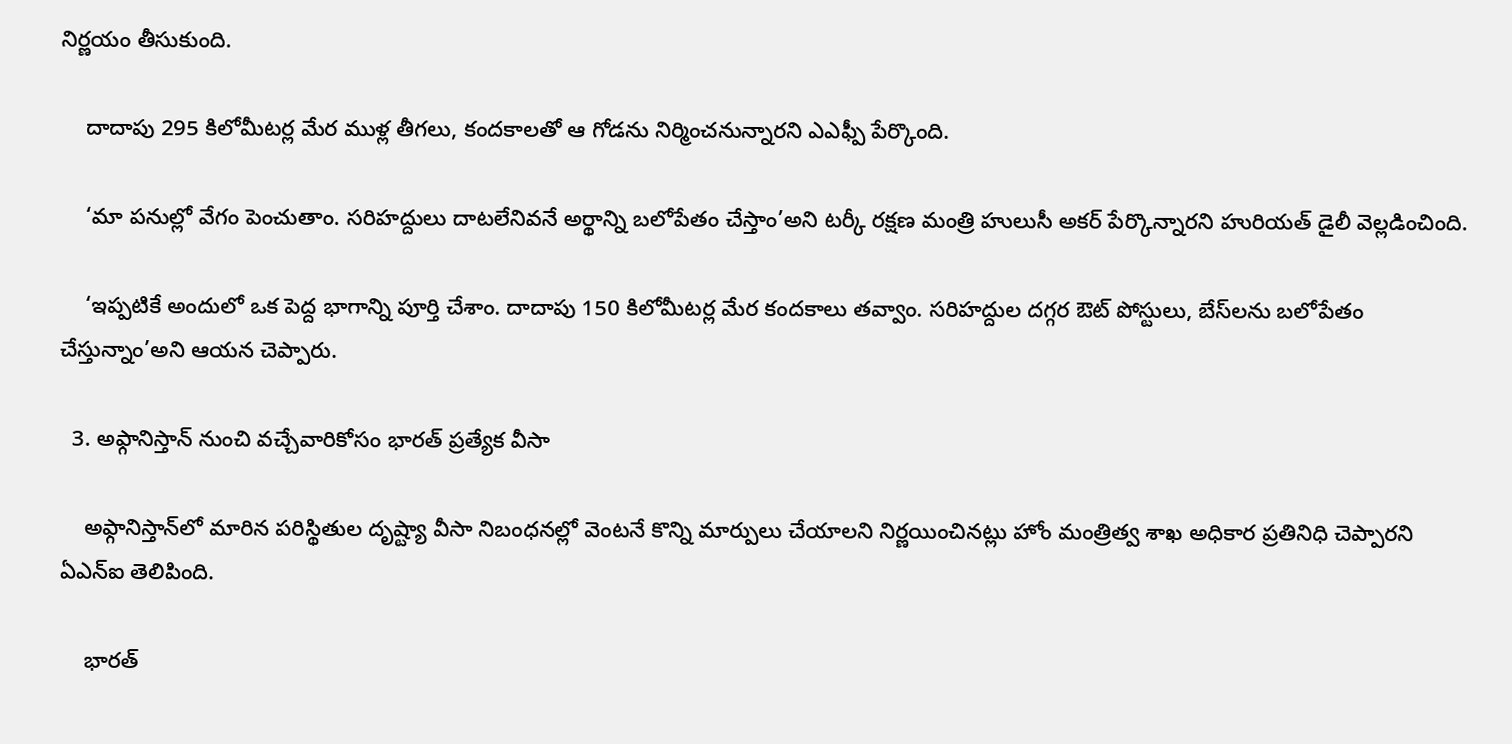నిర్ణయం తీసుకుంది.

    దాదాపు 295 కిలోమీటర్ల మేర ముళ్ల తీగలు, కందకాలతో ఆ గోడను నిర్మించనున్నారని ఎఎఫ్పీ పేర్కొంది.

    ‘మా పనుల్లో వేగం పెంచుతాం. సరిహద్దులు దాటలేనివనే అర్థాన్ని బలోపేతం చేస్తాం’అని టర్కీ రక్షణ మంత్రి హులుసీ అకర్ పేర్కొన్నారని హురియత్ డైలీ వెల్లడించింది.

    ‘ఇప్పటికే అందులో ఒక పెద్ద భాగాన్ని పూర్తి చేశాం. దాదాపు 150 కిలోమీటర్ల మేర కందకాలు తవ్వాం. సరిహద్దుల దగ్గర ఔట్ పోస్టులు, బేస్‌లను బలోపేతం చేస్తున్నాం’అని ఆయన చెప్పారు.

  3. అఫ్గానిస్తాన్ నుంచి వచ్చేవారికోసం భారత్ ప్రత్యేక వీసా

    అఫ్గానిస్తాన్‌లో మారిన పరిస్థితుల దృష్ట్యా వీసా నిబంధనల్లో వెంటనే కొన్ని మార్పులు చేయాలని నిర్ణయించినట్లు హోం మంత్రిత్వ శాఖ అధికార ప్రతినిధి చెప్పారని ఏఎన్ఐ తెలిపింది.

    భారత్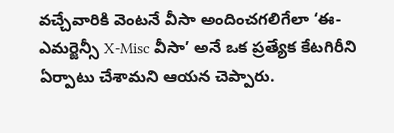వచ్చేవారికి వెంటనే వీసా అందించగలిగేలా ‘ఈ-ఎమర్జెన్సీ X-Misc వీసా’ అనే ఒక ప్రత్యేక కేటగిరీని ఏర్పాటు చేశామని ఆయన చెప్పారు.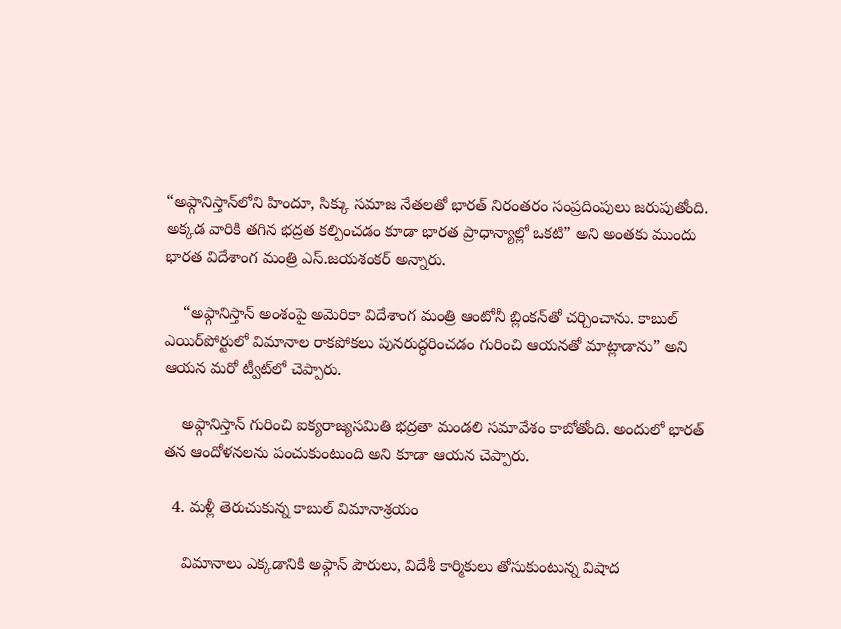“అఫ్గానిస్తాన్‌లోని హిందూ, సిక్కు సమాజ నేతలతో భారత్ నిరంతరం సంప్రదింపులు జరుపుతోంది. అక్కడ వారికి తగిన భద్రత కల్పించడం కూడా భారత ప్రాధాన్యాల్లో ఒకటి” అని అంతకు ముందు భారత విదేశాంగ మంత్రి ఎస్.జయశంకర్ అన్నారు.

    “అఫ్గానిస్తాన్ అంశంపై అమెరికా విదేశాంగ మంత్రి ఆంటోనీ బ్లింకన్‌తో చర్చించాను. కాబుల్ ఎయిర్‌పోర్టులో విమానాల రాకపోకలు పునరుద్ధరించడం గురించి ఆయనతో మాట్లాడాను” అని ఆయన మరో ట్వీట్‌లో చెప్పారు.

    అఫ్గానిస్తాన్ గురించి ఐక్యరాజ్యసమితి భద్రతా మండలి సమావేశం కాబోతోంది. అందులో భారత్ తన ఆందోళనలను పంచుకుంటుంది అని కూడా ఆయన చెప్పారు.

  4. మళ్లీ తెరుచుకున్న కాబుల్ విమానాశ్రయం

    విమానాలు ఎక్కడానికి అఫ్గాన్ పౌరులు, విదేశీ కార్మికులు తోసుకుంటున్న విషాద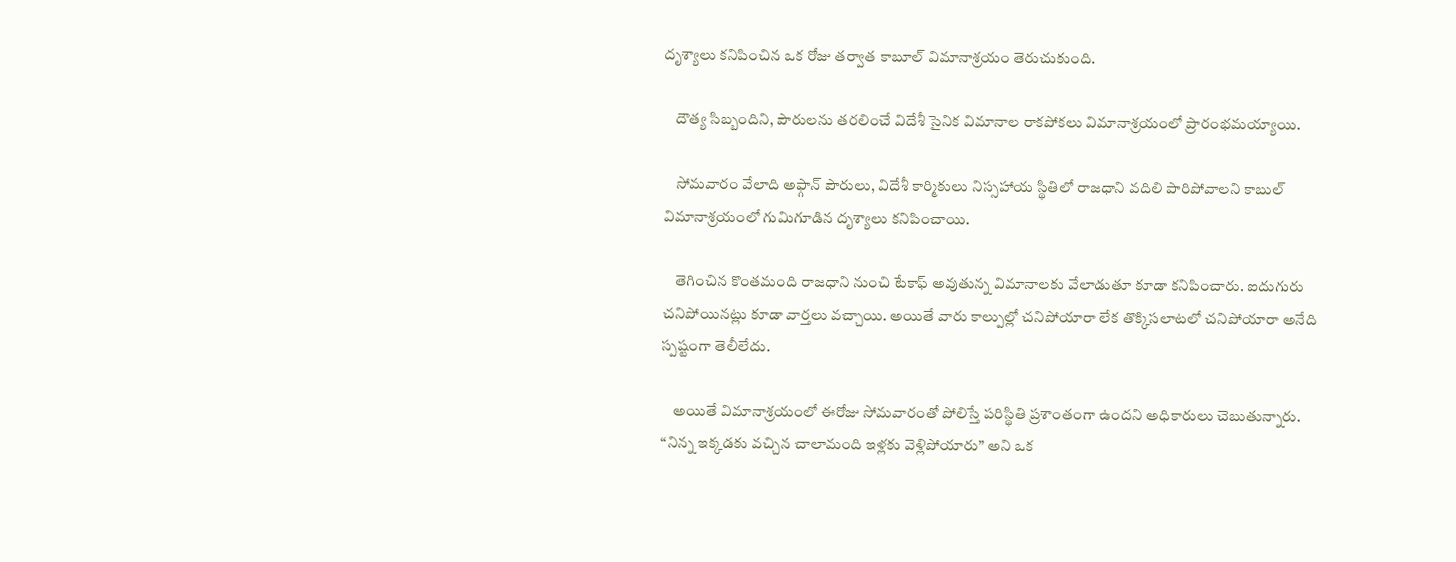దృశ్యాలు కనిపించిన ఒక రోజు తర్వాత కాబూల్ విమానాశ్రయం తెరుచుకుంది.

    దౌత్య సిబ్బందిని, పౌరులను తరలించే విదేశీ సైనిక విమానాల రాకపోకలు విమానాశ్రయంలో ప్రారంభమయ్యాయి.

    సోమవారం వేలాది అఫ్గాన్ పౌరులు, విదేశీ కార్మికులు నిస్సహాయ స్థితిలో రాజధాని వదిలి పారిపోవాలని కాబుల్ విమానాశ్రయంలో గుమిగూడిన దృశ్యాలు కనిపించాయి.

    తెగించిన కొంతమంది రాజధాని నుంచి టేకాఫ్ అవుతున్న విమానాలకు వేలాడుతూ కూడా కనిపించారు. ఐదుగురు చనిపోయినట్లు కూడా వార్తలు వచ్చాయి. అయితే వారు కాల్పుల్లో చనిపోయారా లేక తొక్కిసలాటలో చనిపోయారా అనేది స్పష్టంగా తెలీలేదు.

    అయితే విమానాశ్రయంలో ఈరోజు సోమవారంతో పోలిస్తే పరిస్థితి ప్రశాంతంగా ఉందని అధికారులు చెబుతున్నారు. “నిన్న ఇక్కడకు వచ్చిన చాలామంది ఇళ్లకు వెళ్లిపోయారు” అని ఒక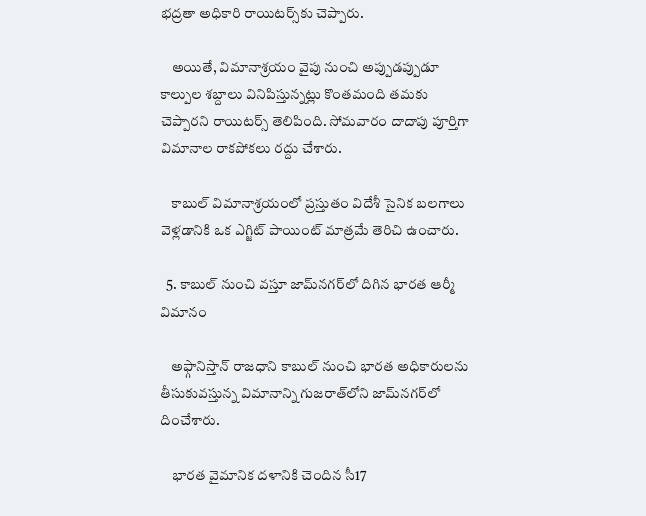భద్రతా అధికారి రాయిటర్స్‌కు చెప్పారు.

    అయితే, విమానాశ్రయం వైపు నుంచి అప్పుడప్పుడూ కాల్పుల శబ్దాలు వినిపిస్తున్నట్లు కొంతమంది తమకు చెప్పారని రాయిటర్స్ తెలిపింది. సోమవారం దాదాపు పూర్తిగా విమానాల రాకపోకలు రద్దు చేశారు.

    కాబుల్ విమానాశ్రయంలో ప్రస్తుతం విదేశీ సైనిక బలగాలు వెళ్లడానికి ఒక ఎగ్జిట్ పాయింట్ మాత్రమే తెరిచి ఉంచారు.

  5. కాబుల్ నుంచి వస్తూ జామ్‌నగర్‌లో దిగిన భారత ఆర్మీ విమానం

    అఫ్గానిస్తాన్ రాజధాని కాబుల్ నుంచి భారత అధికారులను తీసుకువస్తున్న విమానాన్ని గుజరాత్‌లోని జామ్‌నగర్‌లో దించేశారు.

    భారత వైమానిక దళానికి చెందిన సీ17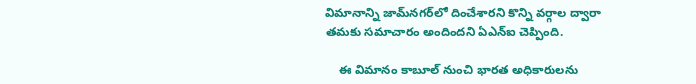విమానాన్ని జామ్‌నగర్‌లో దించేశారని కొన్ని వర్గాల ద్వారా తమకు సమాచారం అందిందని ఏఎన్ఐ చెప్పింది.

    ఈ విమానం కాబూల్ నుంచి భారత అధికారులను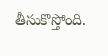తీసుకొస్తోంది.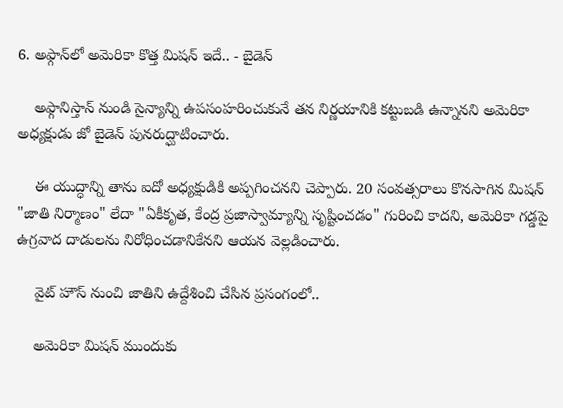6. అఫ్గాన్‌లో అమెరికా కొత్త మిషన్ ఇదే.. - బైడెన్

    అఫ్గానిస్తాన్ నుండి సైన్యాన్ని ఉపసంహరించుకునే తన నిర్ణయానికి కట్టుబడి ఉన్నానని అమెరికా అధ్యక్షుడు జో బైడెన్ పునరుద్ఘాటించారు.

    ఈ యుద్ధాన్ని తాను ఐదో అధ్యక్షుడికి అప్పగించనని చెప్పారు. 20 సంవత్సరాలు కొనసాగిన మిషన్ "జాతి నిర్మాణం" లేదా "ఏకీకృత, కేంద్ర ప్రజాస్వామ్యాన్ని సృష్టించడం" గురించి కాదని, అమెరికా గడ్డపై ఉగ్రవాద దాడులను నిరోధించడానికేనని ఆయన వెల్లడించారు.

    వైట్ హౌస్ నుంచి జాతిని ఉద్దేశించి చేసిన ప్రసంగంలో..

    అమెరికా మిషన్ ముందుకు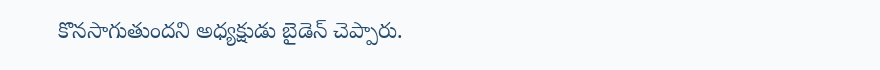కొనసాగుతుందని అధ్యక్షుడు బైడెన్ చెప్పారు.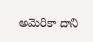అమెరికా దాని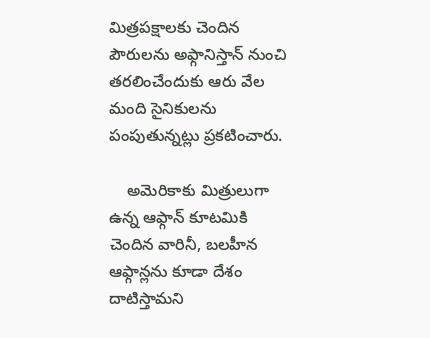మిత్రపక్షాలకు చెందిన పౌరులను అఫ్గానిస్తాన్ నుంచి తరలించేందుకు ఆరు వేల మంది సైనికులను పంపుతున్నట్లు ప్రకటించారు.

    అమెరికాకు మిత్రులుగా ఉన్న ఆఫ్గాన్ కూటమికి చెందిన వారినీ, బలహీన ఆఫ్గాన్లను కూడా దేశం దాటిస్తామని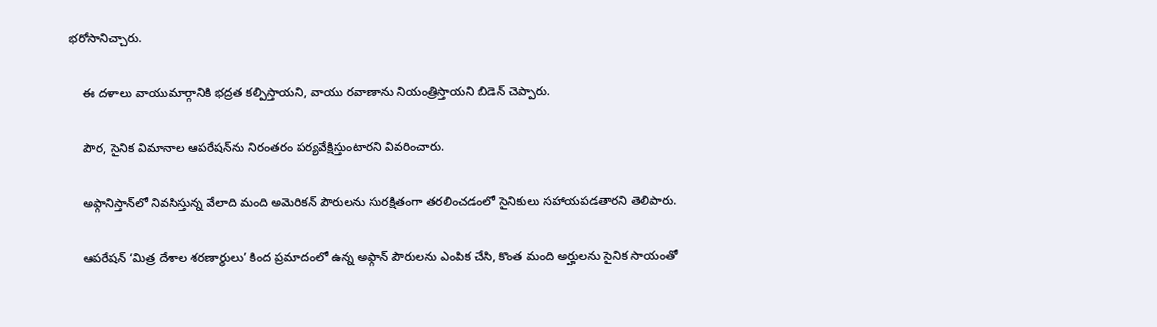భరోసానిచ్చారు.

    ఈ దళాలు వాయుమార్గానికి భద్రత కల్పిస్తాయని, వాయు రవాణాను నియంత్రిస్తాయని బిడెన్ చెప్పారు.

    పౌర, సైనిక విమానాల ఆపరేషన్‌ను నిరంతరం పర్యవేక్షిస్తుంటారని వివరించారు.

    అఫ్గానిస్తాన్‌లో నివసిస్తున్న వేలాది మంది అమెరికన్ పౌరులను సురక్షితంగా తరలించడంలో సైనికులు సహాయపడతారని తెలిపారు.

    ఆపరేషన్ ‘మిత్ర దేశాల శరణార్థులు’ కింద ప్రమాదంలో ఉన్న అఫ్గాన్ పౌరులను ఎంపిక చేసి, కొంత మంది అర్హులను సైనిక సాయంతో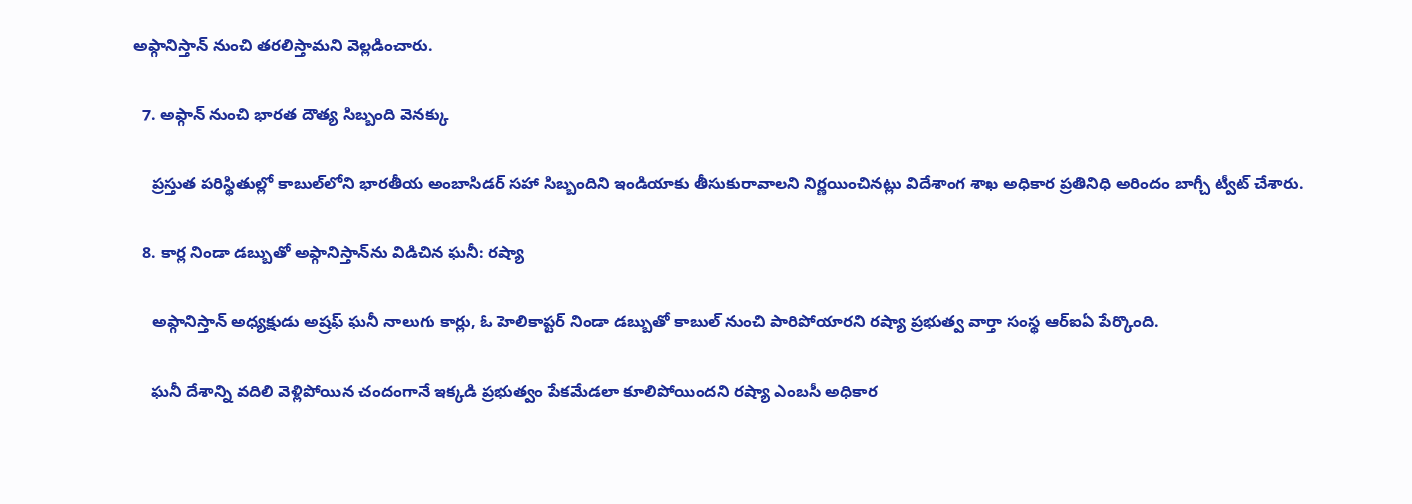అఫ్గానిస్తాన్ నుంచి తరలిస్తామని వెల్లడించారు.

  7. అఫ్గాన్‌ నుంచి భారత దౌత్య సిబ్బంది వెనక్కు

    ప్రస్తుత పరిస్థితుల్లో కాబుల్‌లోని భారతీయ అంబాసిడర్ సహా సిబ్బందిని ఇండియాకు తీసుకురావాలని నిర్ణయించినట్లు విదేశాంగ శాఖ అధికార ప్రతినిధి అరిందం బాగ్చీ ట్వీట్ చేశారు.

  8. కార్ల నిండా డబ్బుతో అఫ్గానిస్తాన్‌ను విడిచిన ఘనీ: రష్యా

    అఫ్గానిస్తాన్ అధ్యక్షుడు అష్రఫ్ ఘనీ నాలుగు కార్లు, ఓ హెలికాప్టర్ నిండా డబ్బుతో కాబుల్ నుంచి పారిపోయారని రష్యా ప్రభుత్వ వార్తా సంస్థ ఆర్ఐఏ పేర్కొంది.

    ఘనీ దేశాన్ని వదిలి వెళ్లిపోయిన చందంగానే ఇక్కడి ప్రభుత్వం పేకమేడలా కూలిపోయిందని రష్యా ఎంబసీ అధికార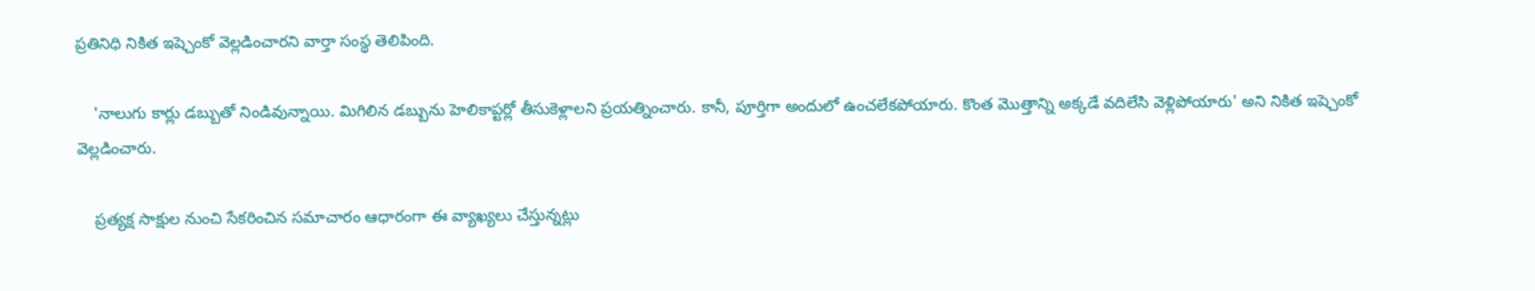ప్రతినిధి నికిత ఇష్చెంకో వెల్లడించారని వార్తా సంస్థ తెలిపింది.

    'నాలుగు కార్లు డబ్బుతో నిండివున్నాయి. మిగిలిన డబ్బును హెలికాప్టర్లో తీసుకెళ్లాలని ప్రయత్నించారు. కానీ, పూర్తిగా అందులో ఉంచలేకపోయారు. కొంత మొత్తాన్ని అక్కడే వదిలేసి వెళ్లిపోయారు' అని నికిత ఇష్చెంకో వెల్లడించారు.

    ప్రత్యక్ష సాక్షుల నుంచి సేకరించిన సమాచారం ఆధారంగా ఈ వ్యాఖ్యలు చేస్తున్నట్లు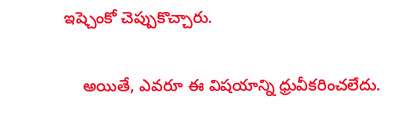ఇష్చెంకో చెప్పుకొచ్చారు.

    అయితే, ఎవరూ ఈ విషయాన్ని ధ్రువీకరించలేదు.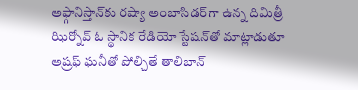అఫ్గానిస్తాన్‌కు రష్యా అంబాసిడర్‌గా ఉన్న దిమిత్రీ ఝిర్నోవ్ ఓ స్థానిక రేడియో స్టేషన్‌తో మాట్లాడుతూ అష్రఫ్ ఘనీతో పోల్చితే తాలిబాన్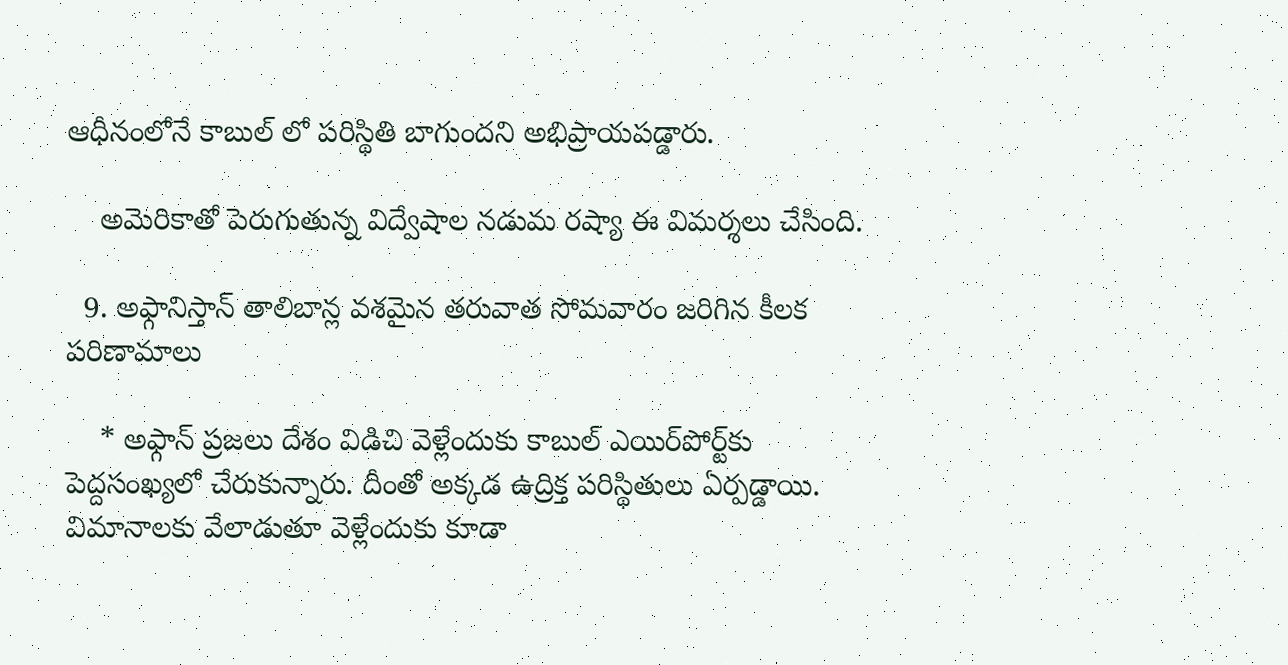ఆధీనంలోనే కాబుల్ లో పరిస్థితి బాగుందని అభిప్రాయపడ్డారు.

    అమెరికాతో పెరుగుతున్న విద్వేషాల నడుమ రష్యా ఈ విమర్శలు చేసింది.

  9. అఫ్గానిస్తాన్ తాలిబాన్ల వశమైన తరువాత సోమవారం జరిగిన కీలక పరిణామాలు

    * అఫ్గాన్ ప్రజలు దేశం విడిచి వెళ్లేందుకు కాబుల్ ఎయిర్‌పోర్ట్‌కు పెద్దసంఖ్యలో చేరుకున్నారు. దీంతో అక్కడ ఉద్రిక్త పరిస్థితులు ఏర్పడ్డాయి. విమానాలకు వేలాడుతూ వెళ్లేందుకు కూడా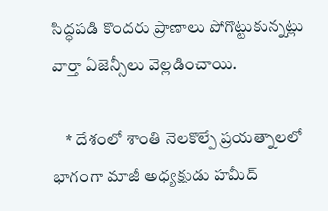సిద్ధపడి కొందరు ప్రాణాలు పోగొట్టుకున్నట్లు వార్తా ఏజెన్సీలు వెల్లడించాయి.

    * దేశంలో శాంతి నెలకొల్పే ప్రయత్నాలలో భాగంగా మాజీ అధ్యక్షుడు హమీద్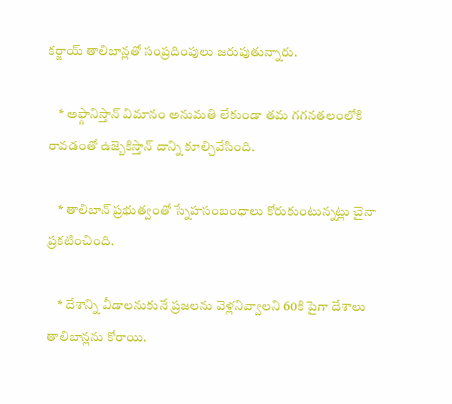కర్జాయ్ తాలిబాన్లతో సంప్రదింపులు జరుపుతున్నారు.

    * అఫ్గానిస్తాన్ విమానం అనుమతి లేకుండా తమ గగనతలంలోకి రావడంతో ఉజ్బెకిస్తాన్ దాన్ని కూల్చివేసింది.

    * తాలిబాన్ ప్రభుత్వంతో స్నేహసంబంధాలు కోరుకుంటున్నట్లు చైనా ప్రకటించింది.

    * దేశాన్ని వీడాలనుకునే ప్రజలను వెళ్లనివ్వాలని 60కి పైగా దేశాలు తాలిబాన్లను కోరాయి.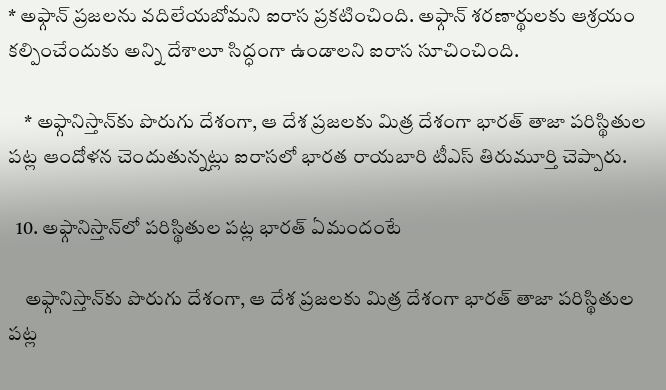* అఫ్గాన్ ప్రజలను వదిలేయబోమని ఐరాస ప్రకటించింది. అఫ్గాన్ శరణార్థులకు ఆశ్రయం కల్పించేందుకు అన్ని దేశాలూ సిద్ధంగా ఉండాలని ఐరాస సూచించింది.

    * అఫ్గానిస్తాన్‌కు పొరుగు దేశంగా, ఆ దేశ ప్రజలకు మిత్ర దేశంగా భారత్ తాజా పరిస్థితుల పట్ల ఆందోళన చెందుతున్నట్లు ఐరాసలో భారత రాయబారి టీఎస్ తిరుమూర్తి చెప్పారు.

  10. అఫ్గానిస్తాన్‌లో పరిస్థితుల పట్ల భారత్ ఏమందంటే

    అఫ్గానిస్తాన్‌కు పొరుగు దేశంగా, ఆ దేశ ప్రజలకు మిత్ర దేశంగా భారత్ తాజా పరిస్థితుల పట్ల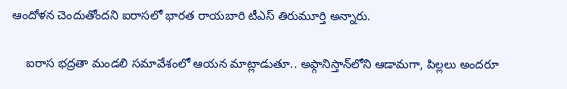ఆందోళన చెందుతోందని ఐరాసలో భారత రాయబారి టీఎస్ తిరుమూర్తి అన్నారు.

    ఐరాస భద్రతా మండలి సమావేశంలో ఆయన మాట్లాడుతూ.. అఫ్గానిస్తాన్‌లోని ఆడామగా, పిల్లలు అందరూ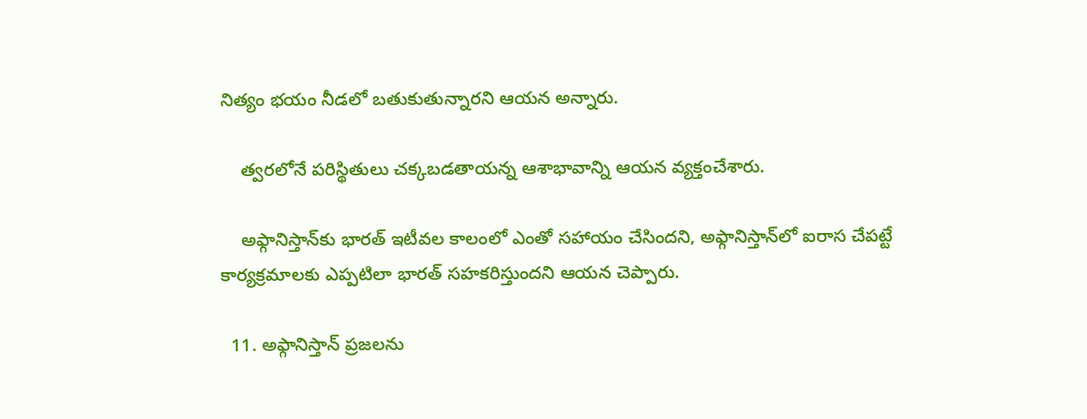నిత్యం భయం నీడలో బతుకుతున్నారని ఆయన అన్నారు.

    త్వరలోనే పరిస్థితులు చక్కబడతాయన్న ఆశాభావాన్ని ఆయన వ్యక్తంచేశారు.

    అఫ్గానిస్తాన్‌కు భారత్ ఇటీవల కాలంలో ఎంతో సహాయం చేసిందని, అఫ్గానిస్తాన్‌లో ఐరాస చేపట్టే కార్యక్రమాలకు ఎప్పటిలా భారత్ సహకరిస్తుందని ఆయన చెప్పారు.

  11. అఫ్గానిస్తాన్‌ ప్రజలను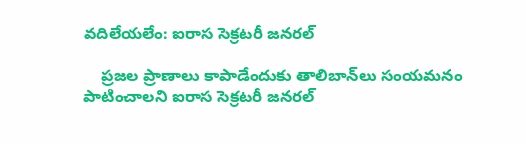వదిలేయలేం: ఐరాస సెక్రటరీ జనరల్

    ప్రజల ప్రాణాలు కాపాడేందుకు తాలిబాన్‌లు సంయమనం పాటించాలని ఐరాస సెక్రటరీ జనరల్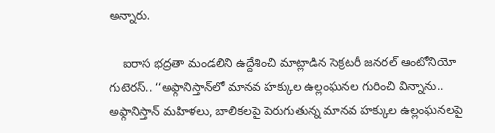అన్నారు.

    ఐరాస భద్రతా మండలిని ఉద్దేశించి మాట్లాడిన సెక్రటరీ జనరల్ ఆంటోనియో గుటెరస్.. ‘‘అఫ్గానిస్తాన్‌లో మానవ హక్కుల ఉల్లంఘనల గురించి విన్నాను.. అఫ్గానిస్తాన్ మహిళలు, బాలికలపై పెరుగుతున్న మానవ హక్కుల ఉల్లంఘనలపై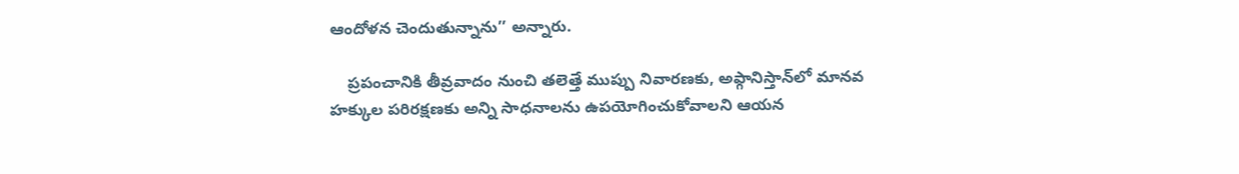ఆందోళన చెందుతున్నాను’’ అన్నారు.

    ప్రపంచానికి తీవ్రవాదం నుంచి తలెత్తే ముప్పు నివారణకు, అఫ్గానిస్తాన్‌లో మానవ హక్కుల పరిరక్షణకు అన్ని సాధనాలను ఉపయోగించుకోవాలని ఆయన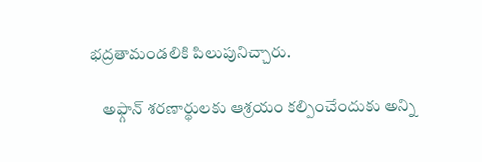భద్రతామండలికి పిలుపునిచ్చారు.

    అఫ్గాన్ శరణార్థులకు ఆశ్రయం కల్పించేందుకు అన్ని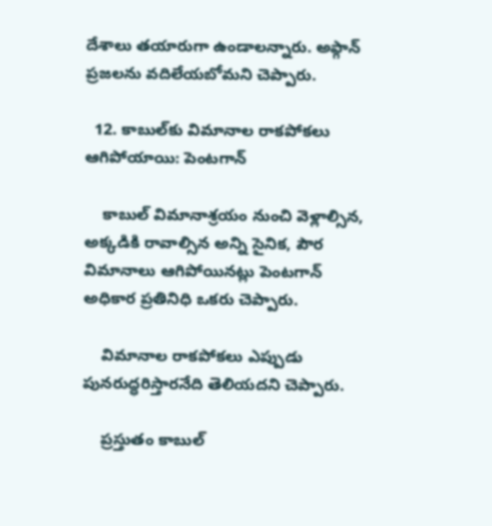దేశాలు తయారుగా ఉండాలన్నారు. అఫ్గాన్ ప్రజలను వదిలేయబోమని చెప్పారు.

  12. కాబుల్‌కు విమానాల రాకపోకలు ఆగిపోయాయి: పెంటగాన్

    కాబుల్ విమానాశ్రయం నుంచి వెళ్లాల్సిన, అక్కడికి రావాల్సిన అన్ని సైనిక, పౌర విమానాలు ఆగిపోయినట్లు పెంటగాన్ అధికార ప్రతినిధి ఒకరు చెప్పారు.

    విమానాల రాకపోకలు ఎప్పుడు పునరుద్ధరిస్తారనేది తెలియదని చెప్పారు.

    ప్రస్తుతం కాబుల్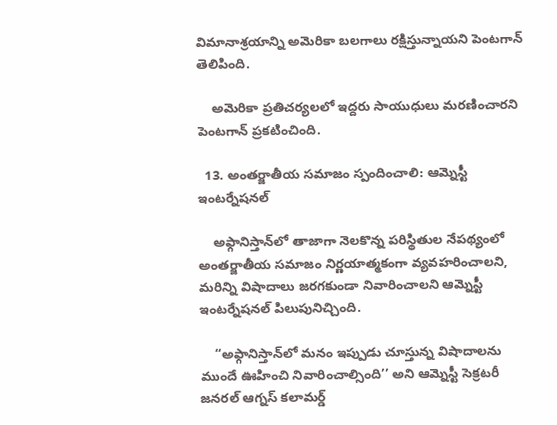విమానాశ్రయాన్ని అమెరికా బలగాలు రక్షిస్తున్నాయని పెంటగాన్ తెలిపింది.

    అమెరికా ప్రతిచర్యలలో ఇద్దరు సాయుధులు మరణించారని పెంటగాన్ ప్రకటించింది.

  13. అంతర్జాతీయ సమాజం స్పందించాలి: ఆమ్నెస్టీ ఇంటర్నేషనల్

    అఫ్గానిస్తాన్‌లో తాజాగా నెలకొన్న పరిస్థితుల నేపథ్యంలో అంతర్జాతీయ సమాజం నిర్ణయాత్మకంగా వ్యవహరించాలని, మరిన్ని విషాదాలు జరగకుండా నివారించాలని ఆమ్నెస్టీ ఇంటర్నేషనల్ పిలుపునిచ్చింది.

    ‘‘అఫ్గానిస్తాన్‌లో మనం ఇప్పుడు చూస్తున్న విషాదాలను ముందే ఊహించి నివారించాల్సింది’’ అని ఆమ్నెస్టీ సెక్రటరీ జనరల్ ఆగ్నస్ కలామర్డ్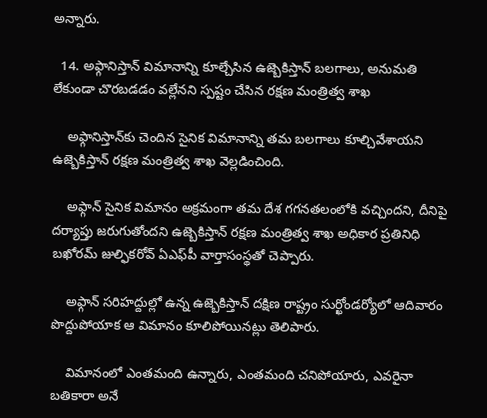అన్నారు.

  14. అఫ్గానిస్తాన్ విమానాన్ని కూల్చేసిన ఉజ్బెకిస్తాన్ బలగాలు, అనుమతి లేకుండా చొరబడడం వల్లేనని స్పష్టం చేసిన రక్షణ మంత్రిత్వ శాఖ

    అఫ్గానిస్తాన్‌కు చెందిన సైనిక విమానాన్ని తమ బలగాలు కూల్చివేశాయని ఉజ్బెకిస్తాన్ రక్షణ మంత్రిత్వ శాఖ వెల్లడించింది.

    అఫ్గాన్ సైనిక విమానం అక్రమంగా తమ దేశ గగనతలంలోకి వచ్చిందని, దీనిపై దర్యాప్తు జరుగుతోందని ఉజ్బెకిస్తాన్ రక్షణ మంత్రిత్వ శాఖ అధికార ప్రతినిధి బఖోరమ్ జుల్ఫికరోవ్ ఏఎఫ్‌పీ వార్తాసంస్థతో చెప్పారు.

    అఫ్గాన్ సరిహద్దుల్లో ఉన్న ఉజ్బెకిస్తాన్ దక్షిణ రాష్ట్రం సుర్ఖోండర్యోలో ఆదివారం పొద్దుపోయాక ఆ విమానం కూలిపోయినట్లు తెలిపారు.

    విమానంలో ఎంతమంది ఉన్నారు, ఎంతమంది చనిపోయారు, ఎవరైనా బతికారా అనే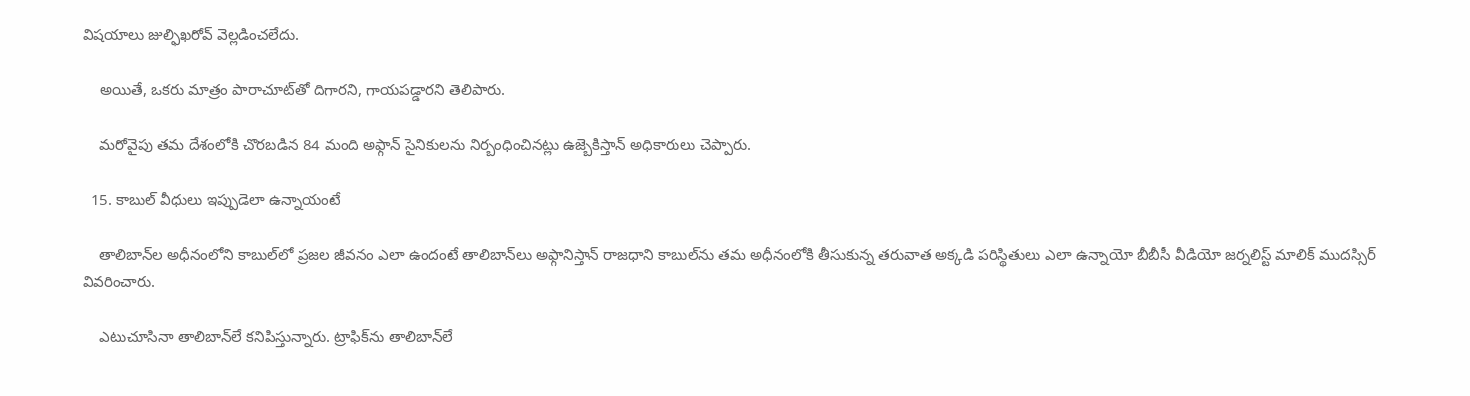విషయాలు జుల్ఫిఖరోవ్ వెల్లడించలేదు.

    అయితే, ఒకరు మాత్రం పారాచూట్‌తో దిగారని, గాయపడ్డారని తెలిపారు.

    మరోవైపు తమ దేశంలోకి చొరబడిన 84 మంది అఫ్గాన్ సైనికులను నిర్బంధించినట్లు ఉజ్బెకిస్తాన్ అధికారులు చెప్పారు.

  15. కాబుల్ వీధులు ఇప్పుడెలా ఉన్నాయంటే

    తాలిబాన్‌ల అధీనంలోని కాబుల్‌లో ప్రజల జీవనం ఎలా ఉందంటే తాలిబాన్‌లు అఫ్గానిస్తాన్ రాజధాని కాబుల్‌ను తమ అధీనంలోకి తీసుకున్న తరువాత అక్కడి పరిస్థితులు ఎలా ఉన్నాయో బీబీసీ వీడియో జర్నలిస్ట్ మాలిక్ ముదస్సిర్ వివరించారు.

    ఎటుచూసినా తాలిబాన్‌లే కనిపిస్తున్నారు. ట్రాఫిక్‌ను తాలిబాన్‌లే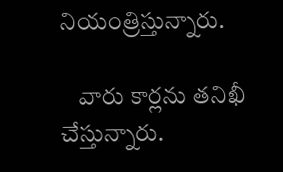నియంత్రిస్తున్నారు.

    వారు కార్లను తనిఖీ చేస్తున్నారు.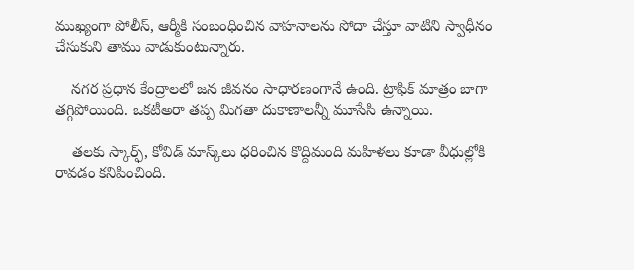ముఖ్యంగా పోలీస్, ఆర్మీకి సంబంధించిన వాహనాలను సోదా చేస్తూ వాటిని స్వాధీనం చేసుకుని తాము వాడుకుంటున్నారు.

    నగర ప్రధాన కేంద్రాలలో జన జీవనం సాధారణంగానే ఉంది. ట్రాఫిక్ మాత్రం బాగా తగ్గిపోయింది. ఒకటీఅరా తప్ప మిగతా దుకాణాలన్నీ మూసేసి ఉన్నాయి.

    తలకు స్కార్ఫ్, కోవిడ్ మాస్క్‌లు ధరించిన కొద్దిమంది మహిళలు కూడా వీధుల్లోకి రావడం కనిపించింది.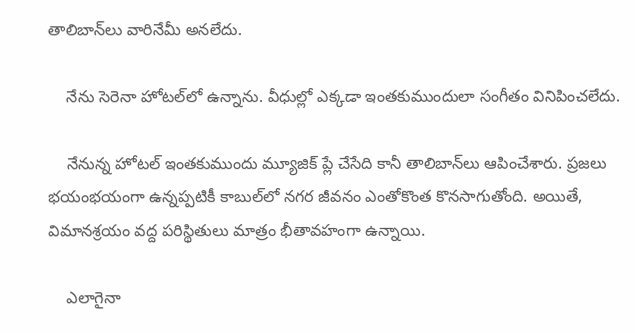తాలిబాన్‌లు వారినేమీ అనలేదు.

    నేను సెరెనా హోటల్‌లో ఉన్నాను. వీధుల్లో ఎక్కడా ఇంతకుముందులా సంగీతం వినిపించలేదు.

    నేనున్న హోటల్ ఇంతకుముందు మ్యూజిక్ ప్లే చేసేది కానీ తాలిబాన్‌లు ఆపించేశారు. ప్రజలు భయంభయంగా ఉన్నప్పటికీ కాబుల్‌లో నగర జీవనం ఎంతోకొంత కొనసాగుతోంది. అయితే, విమానశ్రయం వద్ద పరిస్థితులు మాత్రం భీతావహంగా ఉన్నాయి.

    ఎలాగైనా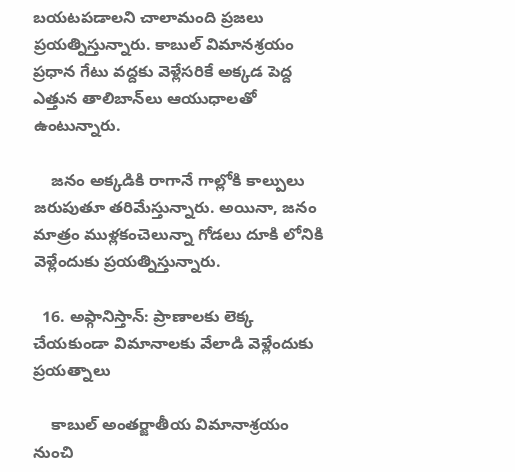బయటపడాలని చాలామంది ప్రజలు ప్రయత్నిస్తున్నారు. కాబుల్ విమానశ్రయం ప్రధాన గేటు వద్దకు వెళ్లేసరికే అక్కడ పెద్ద ఎత్తున తాలిబాన్‌లు ఆయుధాలతో ఉంటున్నారు.

    జనం అక్కడికి రాగానే గాల్లోకి కాల్పులు జరుపుతూ తరిమేస్తున్నారు. అయినా, జనం మాత్రం ముళ్లకంచెలున్నా గోడలు దూకి లోనికి వెళ్లేందుకు ప్రయత్నిస్తున్నారు.

  16. అఫ్గానిస్తాన్: ప్రాణాలకు లెక్క చేయకుండా విమానాలకు వేలాడి వెళ్లేందుకు ప్రయత్నాలు

    కాబుల్ అంతర్జాతీయ విమానాశ్రయం నుంచి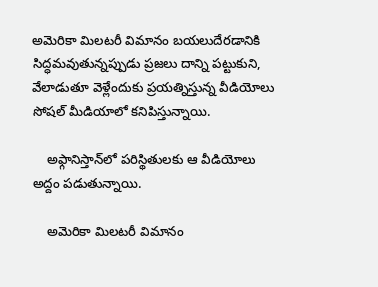అమెరికా మిలటరీ విమానం బయలుదేరడానికి సిద్ధమవుతున్నప్పుడు ప్రజలు దాన్ని పట్టుకుని, వేలాడుతూ వెళ్లేందుకు ప్రయత్నిస్తున్న వీడియోలు సోషల్ మీడియాలో కనిపిస్తున్నాయి.

    అఫ్గానిస్తాన్‌లో పరిస్థితులకు ఆ వీడియోలు అద్దం పడుతున్నాయి.

    అమెరికా మిలటరీ విమానం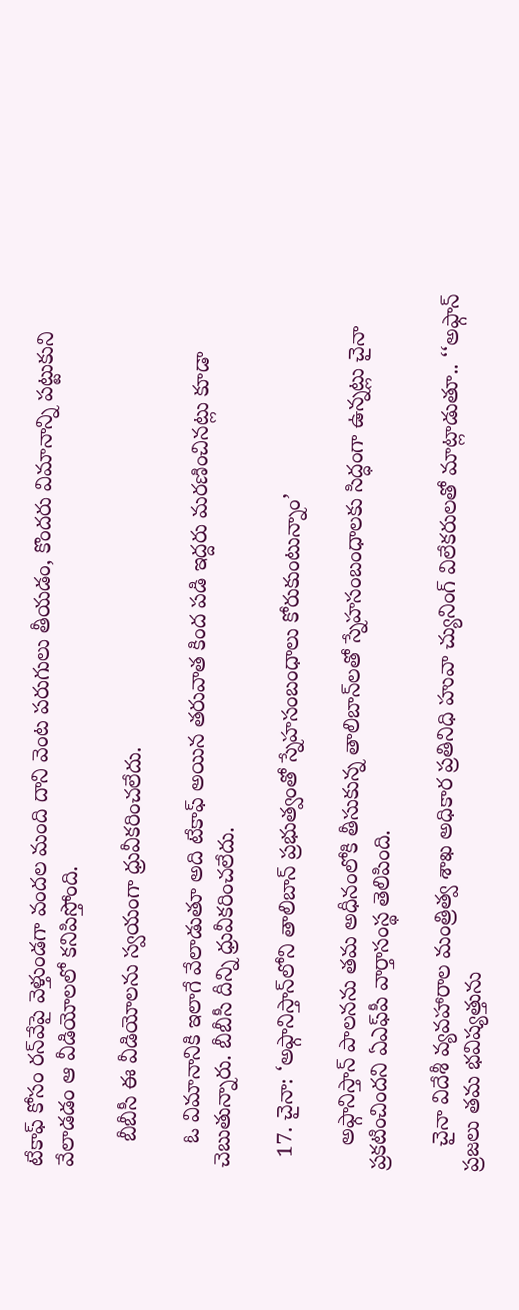టేకాఫ్ కోసం రన్‌వేపై వెళ్తుండగా వందల మంది దాని వెంట పరుగులు తీయడం, కొందరు విమానాన్ని పట్టుకుని వేలాడడం ఆ వీడియోలలో కనిపిస్తోంది.

    బీబీసీ ఈ వీడియోలను స్వయంగా ధ్రువీకరించలేదు.

    ఓ విమానానికి ఇలాగే వేలాడుతూ అది టేకాఫ్ అయిన తరువాత కింద పడి ఇద్దరు మరణించినట్లు కూడా చెబుతున్నారు. బీబీసీ దీన్ని ధ్రువీకరించలేదు.

  17. చైనా: ‘అఫ్గానిస్తాన్‌లోని తాలిబాన్ ప్రభుత్వంతో స్నేహసంబంధాలు కోరుకుంటున్నాం’

    అఫ్గానిస్తాన్ పాలనను తమ అధీనంలోకి తీసుకున్న తాలిబాన్‌లతో స్నేహసంబంధాలకు సిద్ధంగా ఉన్నట్లు చైనా ప్రకటించిందని ఏఎఫ్‌పీ వార్తాసంస్థ తెలిపింది.

    చైనా విదేశీ వ్యవహారాల మంత్రిత్వ శాఖ అధికార ప్రతినిధి హువా చ్యునింగ్ విలేకరులతో మాట్లాడుతూ.. ‘‘అఫ్గాన్ ప్రజలు తమ భవిష్యత్తును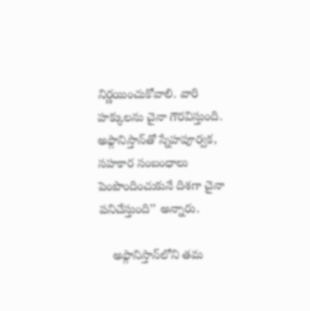నిర్ణయించుకోవాలి. వారి హక్కులను చైనా గౌరవిస్తుంది. అఫ్గానిస్తాన్‌తో స్నేహపూర్వక, సహకార సంబంధాలు పెంపొందించుకునే దిశగా చైనా పనిచేస్తుంది’’ అన్నారు.

    అఫ్గానిస్తాన్‌లోని తమ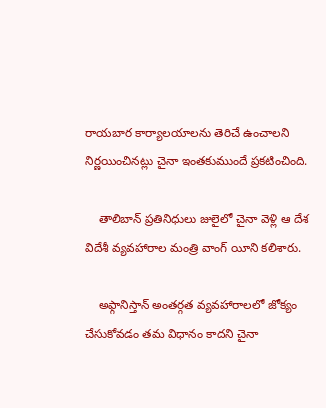రాయబార కార్యాలయాలను తెరిచే ఉంచాలని నిర్ణయించినట్లు చైనా ఇంతకుముందే ప్రకటించింది.

    తాలిబాన్ ప్రతినిధులు జులైలో చైనా వెళ్లి ఆ దేశ విదేశీ వ్యవహారాల మంత్రి వాంగ్ యీని కలిశారు.

    అఫ్గానిస్తాన్ అంతర్గత వ్యవహారాలలో జోక్యం చేసుకోవడం తమ విధానం కాదని చైనా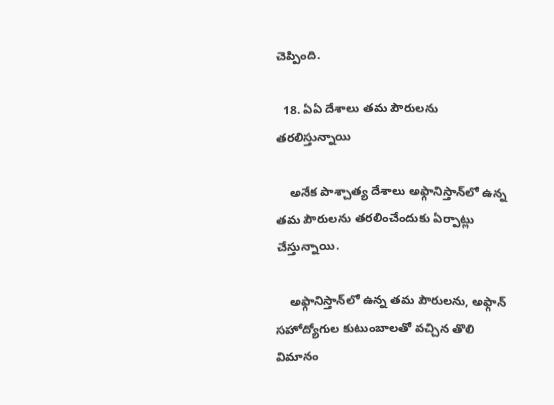చెప్పింది.

  18. ఏఏ దేశాలు తమ పౌరులను తరలిస్తున్నాయి

    అనేక పాశ్చాత్య దేశాలు అఫ్గానిస్తాన్‌లో ఉన్న తమ పౌరులను తరలించేందుకు ఏర్పాట్లు చేస్తున్నాయి.

    అఫ్గానిస్తాన్‌లో ఉన్న తమ పౌరులను, అఫ్గాన్ సహోద్యోగుల కుటుంబాలతో వచ్చిన తొలి విమానం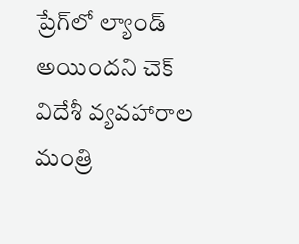ప్రేగ్‌లో ల్యాండ్ అయిందని చెక్ విదేశీ వ్యవహారాల మంత్రి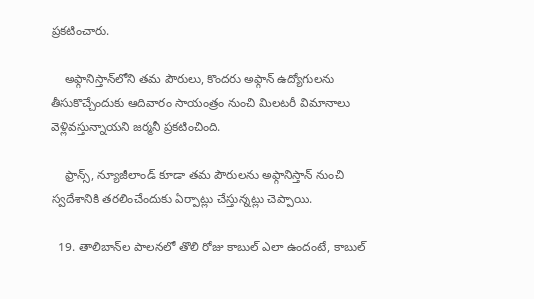ప్రకటించారు.

    అఫ్గానిస్తాన్‌లోని తమ పౌరులు, కొందరు అఫ్గాన్ ఉద్యోగులను తీసుకొచ్చేందుకు ఆదివారం సాయంత్రం నుంచి మిలటరీ విమానాలు వెళ్లివస్తున్నాయని జర్మనీ ప్రకటించింది.

    ఫ్రాన్స్, న్యూజీలాండ్ కూడా తమ పౌరులను అఫ్గానిస్తాన్ నుంచి స్వదేశానికి తరలించేందుకు ఏర్పాట్లు చేస్తున్నట్లు చెప్పాయి.

  19. తాలిబాన్‌ల పాలనలో తొలి రోజు కాబుల్ ఎలా ఉందంటే, కాబుల్‌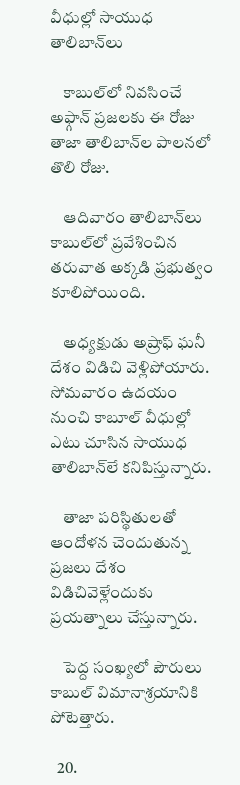వీధుల్లో సాయుధ తాలిబాన్‌లు

    కాబుల్‌లో నివసించే అఫ్గాన్ ప్రజలకు ఈ రోజు తాజా తాలిబాన్‌ల పాలనలో తొలి రోజు.

    ఆదివారం తాలిబాన్‌లు కాబుల్‌లో ప్రవేశించిన తరువాత అక్కడి ప్రభుత్వం కూలిపోయింది.

    అధ్యక్షుడు అష్రాఫ్ ఘనీ దేశం విడిచి వెళ్లిపోయారు. సోమవారం ఉదయం నుంచి కాబూల్ వీధుల్లో ఎటు చూసిన సాయుధ తాలిబాన్‌లే కనిపిస్తున్నారు.

    తాజా పరిస్థితులతో ఆందోళన చెందుతున్న ప్రజలు దేశం విడిచివెళ్లేందుకు ప్రయత్నాలు చేస్తున్నారు.

    పెద్ద సంఖ్యలో పౌరులు కాబుల్ విమానాశ్రయానికి పోటెత్తారు.

  20.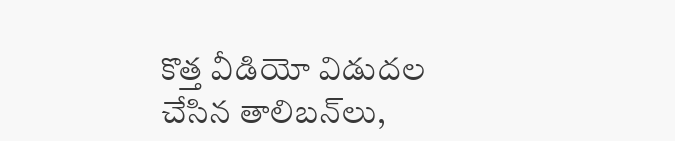కొత్త వీడియో విడుదల చేసిన తాలిబన్‌లు,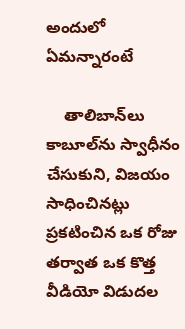అందులో ఏమన్నారంటే

    తాలిబాన్‌లు కాబూల్‌‌ను స్వాధీనం చేసుకుని, విజయం సాధించినట్లు ప్రకటించిన ఒక రోజు తర్వాత ఒక కొత్త వీడియో విడుదల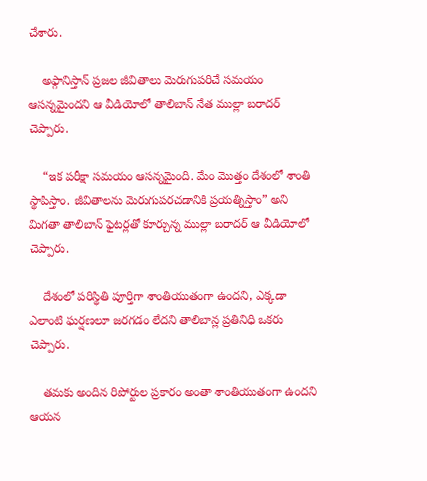చేశారు.

    అఫ్గానిస్తాన్ ప్రజల జీవితాలు మెరుగుపరిచే సమయం ఆసన్నమైందని ఆ వీడియోలో తాలిబాన్ నేత ముల్లా బరాదర్ చెప్పారు.

    “ఇక పరీక్షా సమయం ఆసన్నమైంది. మేం మొత్తం దేశంలో శాంతి స్థాపిస్తాం. జీవితాలను మెరుగుపరచడానికి ప్రయత్నిస్తాం” అని మిగతా తాలిబాన్ ఫైటర్లతో కూర్చున్న ముల్లా బరాదర్ ఆ వీడియోలో చెప్పారు.

    దేశంలో పరిస్థితి పూర్తిగా శాంతియుతంగా ఉందని, ఎక్కడా ఎలాంటి ఘర్షణలూ జరగడం లేదని తాలిబాన్ల ప్రతినిధి ఒకరు చెప్పారు.

    తమకు అందిన రిపోర్టుల ప్రకారం అంతా శాంతియుతంగా ఉందని ఆయన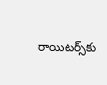రాయిటర్స్‌కు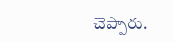చెప్పారు.